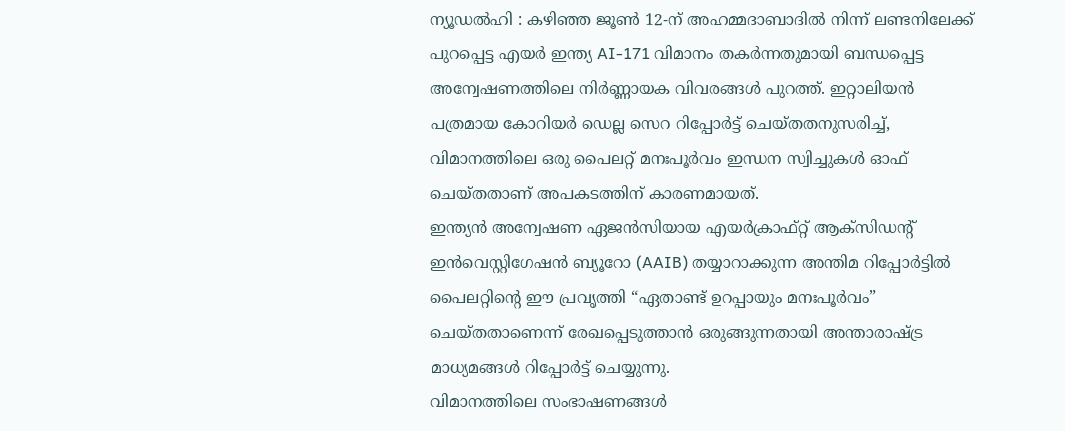ന്യൂഡൽഹി : കഴിഞ്ഞ ജൂൺ 12-ന് അഹമ്മദാബാദിൽ നിന്ന് ലണ്ടനിലേക്ക് പുറപ്പെട്ട എയർ ഇന്ത്യ AI-171 വിമാനം തകർന്നതുമായി ബന്ധപ്പെട്ട അന്വേഷണത്തിലെ നിർണ്ണായക വിവരങ്ങൾ പുറത്ത്. ഇറ്റാലിയൻ പത്രമായ കോറിയർ ഡെല്ല സെറ റിപ്പോർട്ട് ചെയ്തതനുസരിച്ച്, വിമാനത്തിലെ ഒരു പൈലറ്റ് മനഃപൂർവം ഇന്ധന സ്വിച്ചുകൾ ഓഫ് ചെയ്തതാണ് അപകടത്തിന് കാരണമായത്.
ഇന്ത്യൻ അന്വേഷണ ഏജൻസിയായ എയർക്രാഫ്റ്റ് ആക്സിഡൻ്റ് ഇൻവെസ്റ്റിഗേഷൻ ബ്യൂറോ (AAIB) തയ്യാറാക്കുന്ന അന്തിമ റിപ്പോർട്ടിൽ പൈലറ്റിൻ്റെ ഈ പ്രവൃത്തി “ഏതാണ്ട് ഉറപ്പായും മനഃപൂർവം” ചെയ്തതാണെന്ന് രേഖപ്പെടുത്താൻ ഒരുങ്ങുന്നതായി അന്താരാഷ്ട്ര മാധ്യമങ്ങൾ റിപ്പോർട്ട് ചെയ്യുന്നു.
വിമാനത്തിലെ സംഭാഷണങ്ങൾ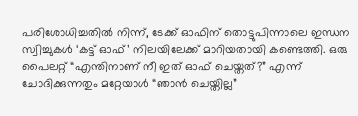പരിശോധിച്ചതിൽ നിന്ന്, ടേക്ക് ഓഫിന് തൊട്ടുപിന്നാലെ ഇന്ധന സ്വിച്ചുകൾ ‘കട്ട് ഓഫ്’ നിലയിലേക്ക് മാറിയതായി കണ്ടെത്തി. ഒരു പൈലറ്റ് “എന്തിനാണ് നീ ഇത് ഓഫ് ചെയ്തത്?” എന്ന് ചോദിക്കുന്നതും മറ്റേയാൾ “ഞാൻ ചെയ്തില്ല”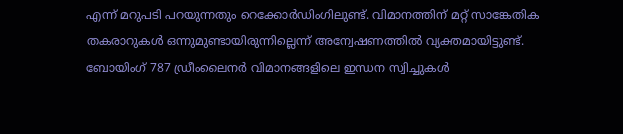എന്ന് മറുപടി പറയുന്നതും റെക്കോർഡിംഗിലുണ്ട്. വിമാനത്തിന് മറ്റ് സാങ്കേതിക തകരാറുകൾ ഒന്നുമുണ്ടായിരുന്നില്ലെന്ന് അന്വേഷണത്തിൽ വ്യക്തമായിട്ടുണ്ട്.
ബോയിംഗ് 787 ഡ്രീംലൈനർ വിമാനങ്ങളിലെ ഇന്ധന സ്വിച്ചുകൾ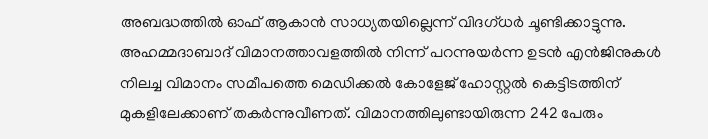അബദ്ധത്തിൽ ഓഫ് ആകാൻ സാധ്യതയില്ലെന്ന് വിദഗ്ധർ ചൂണ്ടിക്കാട്ടുന്നു. അഹമ്മദാബാദ് വിമാനത്താവളത്തിൽ നിന്ന് പറന്നുയർന്ന ഉടൻ എൻജിനുകൾ നിലച്ച വിമാനം സമീപത്തെ മെഡിക്കൽ കോളേജ് ഹോസ്റ്റൽ കെട്ടിടത്തിന് മുകളിലേക്കാണ് തകർന്നുവീണത്. വിമാനത്തിലുണ്ടായിരുന്ന 242 പേരും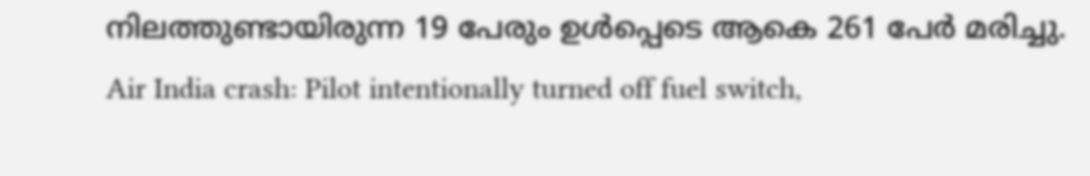നിലത്തുണ്ടായിരുന്ന 19 പേരും ഉൾപ്പെടെ ആകെ 261 പേർ മരിച്ചു.
Air India crash: Pilot intentionally turned off fuel switch,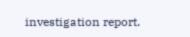investigation report.